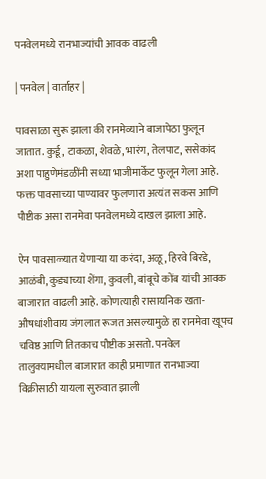पनवेलमध्ये रानभाज्यांची आवक वाढली

| पनवेल | वार्ताहर |

पावसाळा सुरू झाला की रानमेव्याने बाजापेठा फुलून जातात. कुर्डू, टाकळा, शेवळे, भारंग, तेलपाट, ससेकांद अशा पाहुणेमंडळींनी सध्या भाजीमार्केट फुलून गेला आहे. फक्त पावसाच्या पाण्यावर फुलणारा अत्यंत सकस आणि पौष्टीक असा रानमेवा पनवेलमध्ये दाखल झाला आहे.

ऐन पावसाळ्यात येणाऱ्या या करंदा, अळू, हिरवे बिरडे, आळंबी, कुड्याच्या शेंगा, कुवली, बांबूचे कोंब यांची आवक बाजारात वाढली आहे. कोणत्याही रासायनिक खता-औषधांशीवाय जंगलात रूजत असल्यामुळे हा रानमेवा खूपच चविष्ठ आणि तितकाच पौष्टीक असतो. पनवेल तालुक्यामधील बाजारात काही प्रमाणात रानभाज्या विक्रीसाठी यायला सुरुवात झाली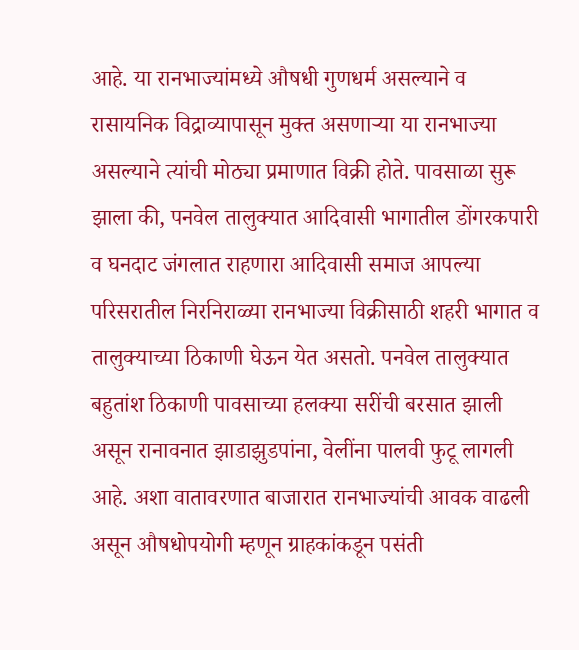आहे. या रानभाज्यांमध्ये औषधी गुणधर्म असल्याने व रासायनिक विद्राव्यापासून मुक्त असणाऱ्या या रानभाज्या असल्याने त्यांची मोठ्या प्रमाणात विक्री होते. पावसाळा सुरू झाला की, पनवेल तालुक्यात आदिवासी भागातील डोंगरकपारी व घनदाट जंगलात राहणारा आदिवासी समाज आपल्या परिसरातील निरनिराळ्या रानभाज्या विक्रीसाठी शहरी भागात व तालुक्याच्या ठिकाणी घेऊन येत असतो. पनवेल तालुक्यात बहुतांश ठिकाणी पावसाच्या हलक्या सरींची बरसात झाली असून रानावनात झाडाझुडपांना, वेलींना पालवी फुटू लागली आहे. अशा वातावरणात बाजारात रानभाज्यांची आवक वाढली असून औषधोपयोगी म्हणून ग्राहकांकडून पसंती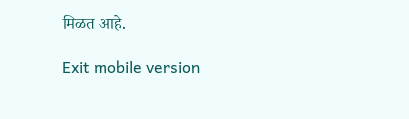मिळत आहे.

Exit mobile version